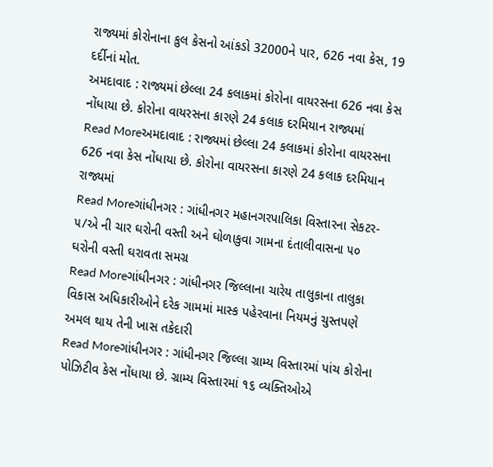રાજ્યમાં કોરોનાના કુલ કેસનો આંકડો 32000ને પાર, 626 નવા કેસ, 19 દર્દીનાં મોત.
અમદાવાદ : રાજ્યમાં છેલ્લા 24 કલાકમાં કોરોના વાયરસના 626 નવા કેસ નોંધાયા છે. કોરોના વાયરસના કારણે 24 કલાક દરમિયાન રાજ્યમાં
Read Moreઅમદાવાદ : રાજ્યમાં છેલ્લા 24 કલાકમાં કોરોના વાયરસના 626 નવા કેસ નોંધાયા છે. કોરોના વાયરસના કારણે 24 કલાક દરમિયાન રાજ્યમાં
Read Moreગાંધીનગર : ગાંધીનગર મહાનગરપાલિકા વિસ્તારના સેકટર- ૫/એ ની ચાર ઘરોની વસ્તી અને ઘોળાકુવા ગામના દંતાલીવાસના ૫૦ ઘરોની વસ્તી ઘરાવતા સમગ્ર
Read Moreગાંધીનગર : ગાંધીનગર જિલ્લાના ચારેય તાલુકાના તાલુકા વિકાસ અધિકારીઓને દરેક ગામમાં માસ્ક પહેરવાના નિયમનું ચુસ્તપણે અમલ થાય તેની ખાસ તકેદારી
Read Moreગાંધીનગર : ગાંધીનગર જિલ્લા ગ્રામ્ય વિસ્તારમાં પાંચ કોરોના પોઝિટીવ કેસ નોંધાયા છે. ગ્રામ્ય વિસ્તારમાં ૧૬ વ્યક્તિઓએ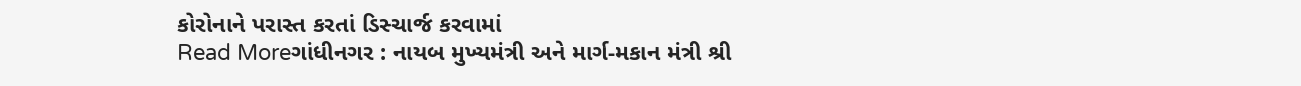કોરોનાને પરાસ્ત કરતાં ડિસ્ચાર્જ કરવામાં
Read Moreગાંધીનગર : નાયબ મુખ્યમંત્રી અને માર્ગ-મકાન મંત્રી શ્રી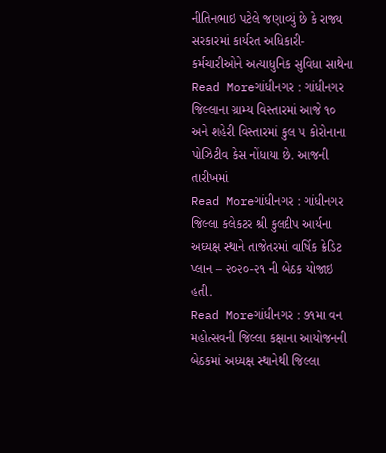નીતિનભાઇ પટેલે જણાવ્યું છે કે રાજ્ય સરકારમાં કાર્યરત અધિકારી-કર્મચારીઓને અત્યાધુનિક સુવિધા સાથેના
Read Moreગાંધીનગર : ગાંધીનગર જિલ્લાના ગ્રામ્ય વિસ્તારમાં આજે ૧૦ અને શહેરી વિસ્તારમાં કુલ ૫ કોરોનાના પોઝિટીવ કેસ નોંધાયા છે. આજની તારીખમાં
Read Moreગાંધીનગર : ગાંધીનગર જિલ્લા કલેકટર શ્રી કુલદીપ આર્યના અઘ્યક્ષ સ્થાને તાજેતરમાં વાર્ષિક ક્રેડિટ પ્લાન – ૨૦૨૦-૨૧ ની બેઠક યોજાઇ હતી.
Read Moreગાંધીનગર : ૭૧મા વન મહોત્સવની જિલ્લા કક્ષાના આયોજનની બેઠકમાં અધ્યક્ષ સ્થાનેથી જિલ્લા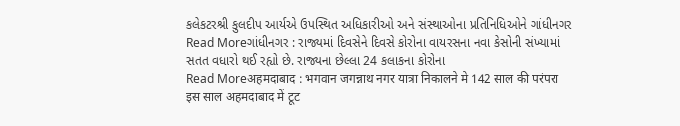કલેકટરશ્રી કુલદીપ આર્યએ ઉપસ્થિત અધિકારીઓ અને સંસ્થાઓના પ્રતિનિધિઓને ગાંધીનગર
Read Moreગાંધીનગર : રાજ્યમાં દિવસેને દિવસે કોરોના વાયરસના નવા કેસોની સંખ્યામાં સતત વધારો થઈ રહ્યો છે. રાજ્યના છેલ્લા 24 કલાકના કોરોના
Read Moreअहमदाबाद : भगवान जगन्नाथ नगर यात्रा निकालने मे 142 साल की परंपरा इस साल अहमदाबाद में टूट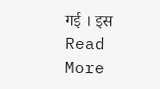गई । इस
Read More